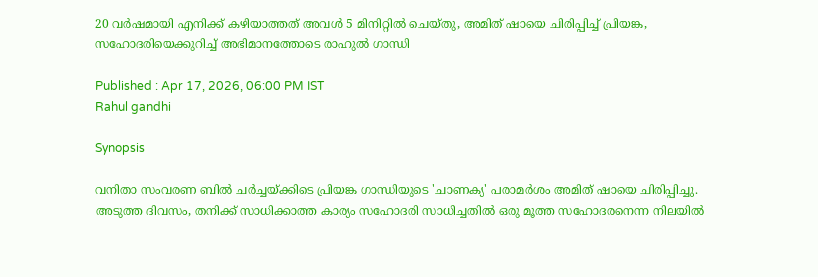20 വർഷമായി എനിക്ക് കഴിയാത്തത് അവൾ 5 മിനിറ്റിൽ ചെയ്തു, അമിത് ഷായെ ചിരിപ്പിച്ച് പ്രിയങ്ക, സഹോദരിയെക്കുറിച്ച് അഭിമാനത്തോടെ രാഹുൽ ഗാന്ധി

Published : Apr 17, 2026, 06:00 PM IST
Rahul gandhi

Synopsis

വനിതാ സംവരണ ബിൽ ചർച്ചയ്ക്കിടെ പ്രിയങ്ക ഗാന്ധിയുടെ 'ചാണക്യ' പരാമർശം അമിത് ഷായെ ചിരിപ്പിച്ചു. അടുത്ത ദിവസം, തനിക്ക് സാധിക്കാത്ത കാര്യം സഹോദരി സാധിച്ചതിൽ ഒരു മൂത്ത സഹോദരനെന്ന നിലയിൽ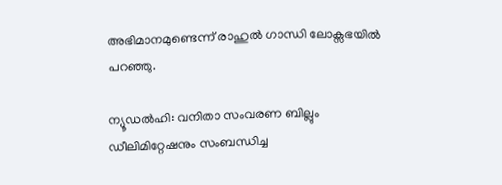അഭിമാനമുണ്ടെന്ന് രാഹുൽ ഗാന്ധി ലോക്സഭയിൽ പറഞ്ഞു.

ന്യൂഡൽഹി: വനിതാ സംവരണ ബില്ലും ഡീലിമിറ്റേഷനും സംബന്ധിച്ച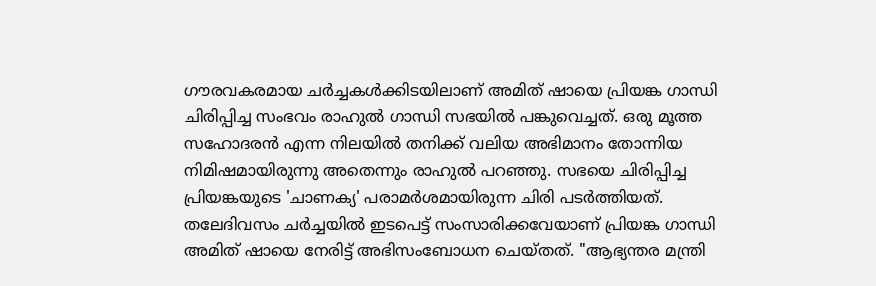ഗൗരവകരമായ ചർച്ചകൾക്കിടയിലാണ് അമിത് ഷായെ പ്രിയങ്ക ഗാന്ധി ചിരിപ്പിച്ച സംഭവം രാഹുൽ ഗാന്ധി സഭയിൽ പങ്കുവെച്ചത്. ഒരു മൂത്ത സഹോദരൻ എന്ന നിലയിൽ തനിക്ക് വലിയ അഭിമാനം തോന്നിയ നിമിഷമായിരുന്നു അതെന്നും രാഹുൽ പറഞ്ഞു. സഭയെ ചിരിപ്പിച്ച പ്രിയങ്കയുടെ 'ചാണക്യ' പരാമർശമായിരുന്ന ചിരി പടര്‍ത്തിയത്. തലേദിവസം ചർച്ചയിൽ ഇടപെട്ട് സംസാരിക്കവേയാണ് പ്രിയങ്ക ഗാന്ധി അമിത് ഷായെ നേരിട്ട് അഭിസംബോധന ചെയ്തത്. "ആഭ്യന്തര മന്ത്രി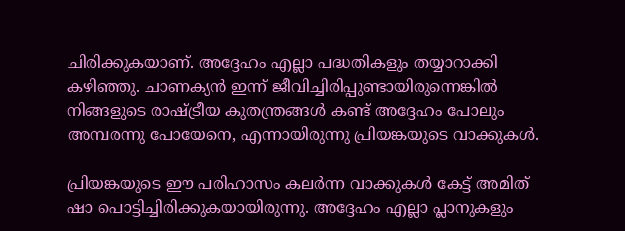ചിരിക്കുകയാണ്. അദ്ദേഹം എല്ലാ പദ്ധതികളും തയ്യാറാക്കി കഴിഞ്ഞു. ചാണക്യൻ ഇന്ന് ജീവിച്ചിരിപ്പുണ്ടായിരുന്നെങ്കിൽ നിങ്ങളുടെ രാഷ്ട്രീയ കുതന്ത്രങ്ങൾ കണ്ട് അദ്ദേഹം പോലും അമ്പരന്നു പോയേനെ, എന്നായിരുന്നു പ്രിയങ്കയുടെ വാക്കുകൾ.

പ്രിയങ്കയുടെ ഈ പരിഹാസം കലർന്ന വാക്കുകൾ കേട്ട് അമിത് ഷാ പൊട്ടിച്ചിരിക്കുകയായിരുന്നു. അദ്ദേഹം എല്ലാ പ്ലാനുകളും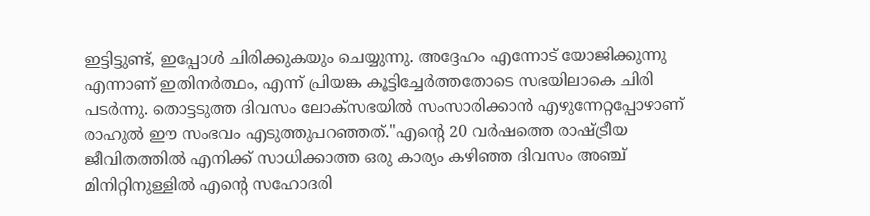ഇട്ടിട്ടുണ്ട്, ഇപ്പോൾ ചിരിക്കുകയും ചെയ്യുന്നു. അദ്ദേഹം എന്നോട് യോജിക്കുന്നു എന്നാണ് ഇതിനർത്ഥം, എന്ന് പ്രിയങ്ക കൂട്ടിച്ചേർത്തതോടെ സഭയിലാകെ ചിരി പടർന്നു. തൊട്ടടുത്ത ദിവസം ലോക്സഭയിൽ സംസാരിക്കാൻ എഴുന്നേറ്റപ്പോഴാണ് രാഹുൽ ഈ സംഭവം എടുത്തുപറഞ്ഞത്."എന്റെ 20 വർഷത്തെ രാഷ്ട്രീയ ജീവിതത്തിൽ എനിക്ക് സാധിക്കാത്ത ഒരു കാര്യം കഴിഞ്ഞ ദിവസം അഞ്ച് മിനിറ്റിനുള്ളിൽ എന്റെ സഹോദരി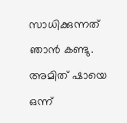സാധിക്കുന്നത് ഞാൻ കണ്ടു. അമിത് ഷായെ ഒന്ന്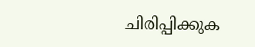ചിരിപ്പിക്കുക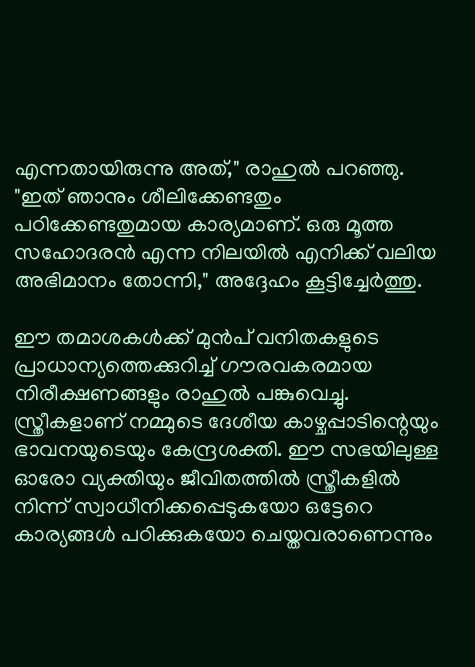എന്നതായിരുന്നു അത്," രാഹുൽ പറഞ്ഞു. "ഇത് ഞാനും ശീലിക്കേണ്ടതും പഠിക്കേണ്ടതുമായ കാര്യമാണ്. ഒരു മൂത്ത സഹോദരൻ എന്ന നിലയിൽ എനിക്ക് വലിയ അഭിമാനം തോന്നി," അദ്ദേഹം കൂട്ടിച്ചേർത്തു.

ഈ തമാശകൾക്ക് മുൻപ് വനിതകളുടെ പ്രാധാന്യത്തെക്കുറിച്ച് ഗൗരവകരമായ നിരീക്ഷണങ്ങളും രാഹുൽ പങ്കുവെച്ചു. സ്ത്രീകളാണ് നമ്മുടെ ദേശീയ കാഴ്ചപ്പാടിന്റെയും ഭാവനയുടെയും കേന്ദ്രശക്തി. ഈ സഭയിലുള്ള ഓരോ വ്യക്തിയും ജീവിതത്തിൽ സ്ത്രീകളിൽ നിന്ന് സ്വാധീനിക്കപ്പെടുകയോ ഒട്ടേറെ കാര്യങ്ങൾ പഠിക്കുകയോ ചെയ്തവരാണെന്നും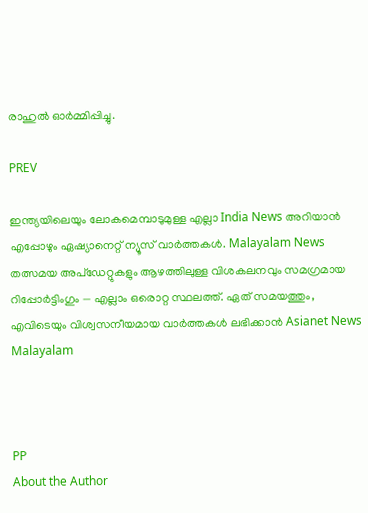രാഹുൽ ഓർമ്മിപ്പിച്ചു.

PREV

ഇന്ത്യയിലെയും ലോകമെമ്പാടുമുള്ള എല്ലാ India News അറിയാൻ എപ്പോഴും ഏഷ്യാനെറ്റ് ന്യൂസ് വാർത്തകൾ. Malayalam News   തത്സമയ അപ്‌ഡേറ്റുകളും ആഴത്തിലുള്ള വിശകലനവും സമഗ്രമായ റിപ്പോർട്ടിംഗും — എല്ലാം ഒരൊറ്റ സ്ഥലത്ത്. ഏത് സമയത്തും, എവിടെയും വിശ്വസനീയമായ വാർത്തകൾ ലഭിക്കാൻ Asianet News Malayalam



PP
About the Author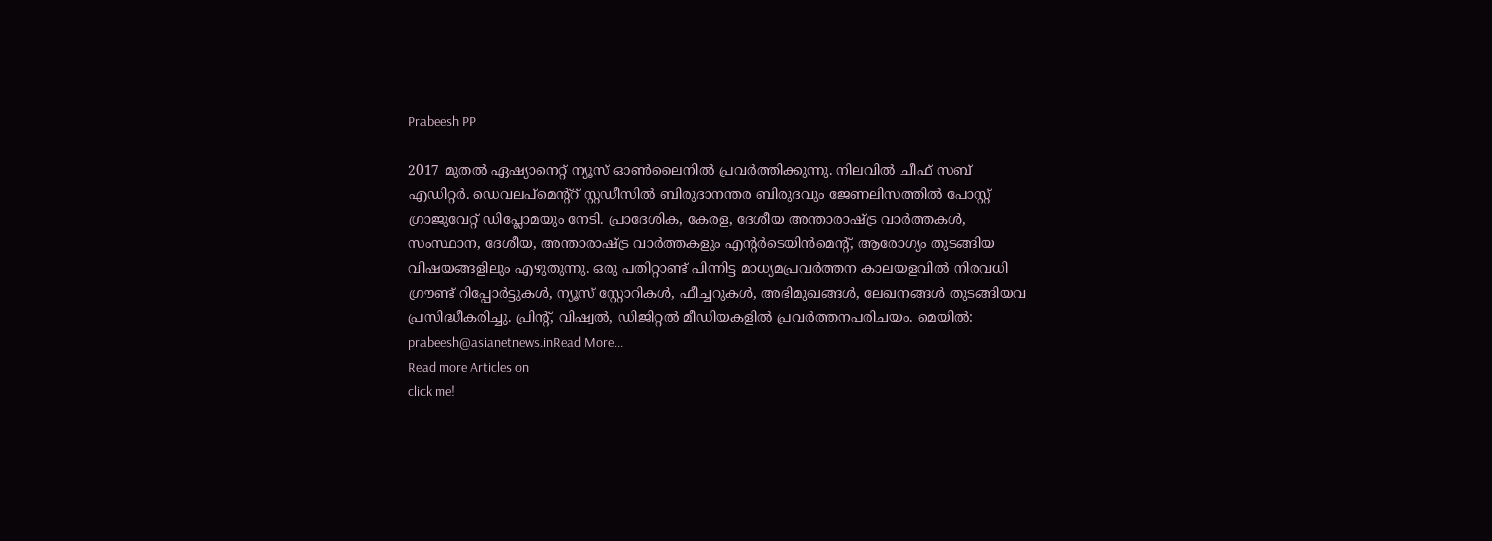Prabeesh PP

2017 മുതല്‍ ഏഷ്യാനെറ്റ് ന്യൂസ് ഓണ്‍ലൈനില്‍ പ്രവര്‍ത്തിക്കുന്നു. നിലവില്‍ ചീഫ് സബ് എഡിറ്റര്‍. ഡെവലപ്മെന്റ്റ് സ്റ്റഡീസിൽ ബിരുദാനന്തര ബിരുദവും ജേണലിസത്തില്‍ പോസ്റ്റ് ഗ്രാജുവേറ്റ് ഡിപ്ലോമയും നേടി. പ്രാദേശിക, കേരള, ദേശീയ അന്താരാഷ്ട്ര വാർത്തകൾ, സംസ്ഥാന, ദേശീയ, അന്താരാഷ്ട്ര വാര്‍ത്തകളും എന്റര്‍ടെയിന്‍മെന്റ്, ആരോഗ്യം തുടങ്ങിയ വിഷയങ്ങളിലും എഴുതുന്നു. ഒരു പതിറ്റാണ്ട് പിന്നിട്ട മാധ്യമപ്രവര്‍ത്തന കാലയളവില്‍ നിരവധി ഗ്രൗണ്ട് റിപ്പോര്‍ട്ടുകള്‍, ന്യൂസ് സ്റ്റോറികള്‍, ഫീച്ചറുകള്‍, അഭിമുഖങ്ങള്‍, ലേഖനങ്ങള്‍ തുടങ്ങിയവ പ്രസിദ്ധീകരിച്ചു. പ്രിന്റ്, വിഷ്വല്‍, ഡിജിറ്റല്‍ മീഡിയകളില്‍ പ്രവര്‍ത്തനപരിചയം. മെയില്‍: prabeesh@asianetnews.inRead More...
Read more Articles on
click me!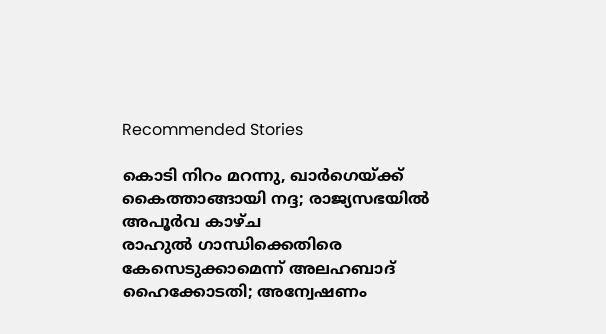Recommended Stories

കൊടി നിറം മറന്നു, ഖാർഗെയ്ക്ക് കൈത്താങ്ങായി നദ്ദ; രാജ്യസഭയിൽ അപൂർവ കാഴ്ച
രാഹുൽ ഗാന്ധിക്കെതിരെ കേസെടുക്കാമെന്ന് അലഹബാദ് ഹൈക്കോടതി; അന്വേഷണം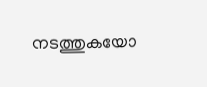നടത്തുകയോ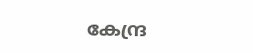കേന്ദ്ര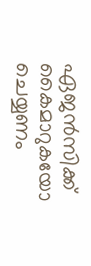ഏജൻസിക്ക് കൈമാറുകയോ ചെയ്യണം